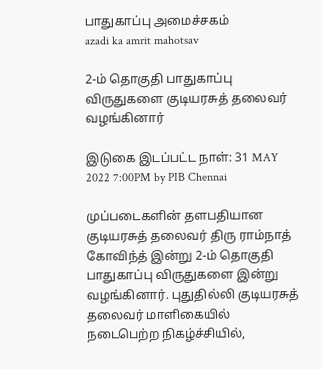பாதுகாப்பு அமைச்சகம்
azadi ka amrit mahotsav

2-ம் தொகுதி பாதுகாப்பு விருதுகளை குடியரசுத் தலைவர் வழங்கினார்

இடுகை இடப்பட்ட நாள்: 31 MAY 2022 7:00PM by PIB Chennai

முப்படைகளின் தளபதியான குடியரசுத் தலைவர் திரு ராம்நாத் கோவிந்த் இன்று 2-ம் தொகுதி பாதுகாப்பு விருதுகளை இன்று வழங்கினார். புதுதில்லி குடியரசுத் தலைவர் மாளிகையில் நடைபெற்ற நிகழ்ச்சியில்,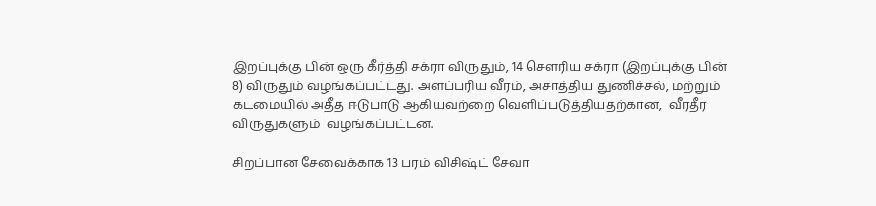இறப்புக்கு பின் ஒரு கீர்த்தி சக்ரா விருதும், 14 சௌரிய சக்ரா (இறப்புக்கு பின் 8) விருதும் வழங்கப்பட்டது. அளப்பரிய வீரம், அசாத்திய துணிச்சல், மற்றும் கடமையில் அதீத ஈடுபாடு ஆகியவற்றை வெளிப்படுத்தியதற்கான,  வீரதீர விருதுகளும்  வழங்கப்பட்டன.

சிறப்பான சேவைக்காக 13 பரம் விசிஷ்ட் சேவா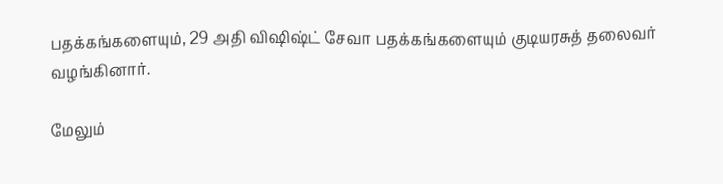பதக்கங்களையும், 29 அதி விஷிஷ்ட் சேவா பதக்கங்களையும் குடியரசுத் தலைவர் வழங்கினார்.

மேலும்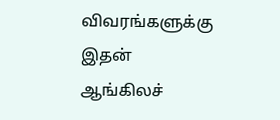விவரங்களுக்கு இதன் ஆங்கிலச்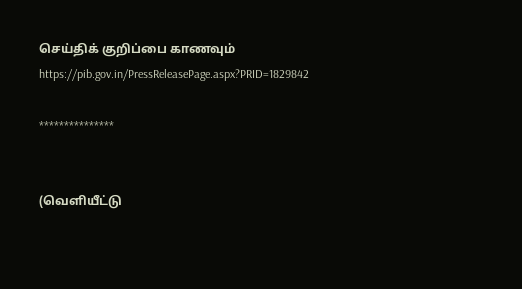செய்திக் குறிப்பை காணவும் https://pib.gov.in/PressReleasePage.aspx?PRID=1829842

***************


(வெளியீட்டு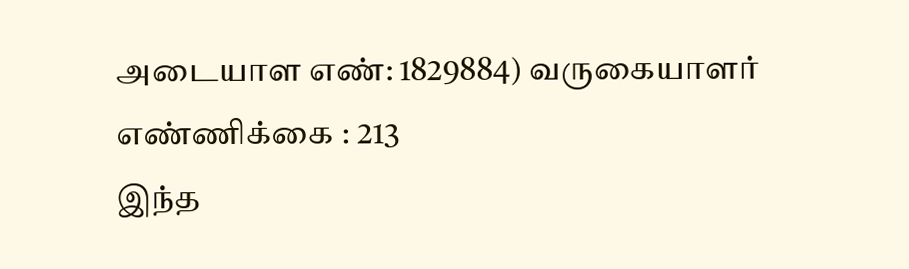அடையாள எண்: 1829884) வருகையாளர் எண்ணிக்கை : 213
இந்த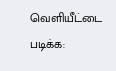வெளியீட்டை படிக்க: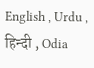English , Urdu , हिन्दी , Odia